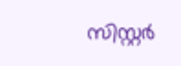സിസ്റ്റര്‍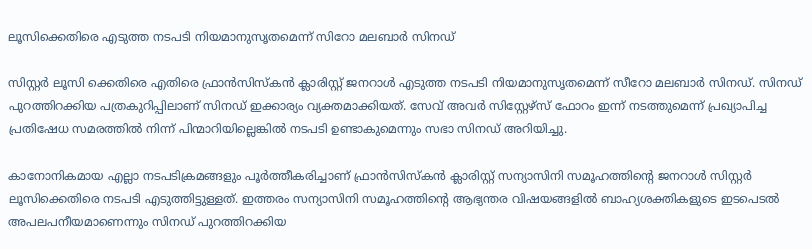ലൂസിക്കെതിരെ എടുത്ത നടപടി നിയമാനുസൃതമെന്ന് സിറോ മലബാര്‍ സിനഡ്

സിസ്റ്റര്‍ ലൂസി ക്കെതിരെ എതിരെ ഫ്രാന്‍സിസ്കന്‍ ക്ലാരിസ്റ്റ് ജനറാള്‍ എടുത്ത നടപടി നിയമാനുസൃതമെന്ന് സീറോ മലബാര്‍ സിനഡ്. സിനഡ് പുറത്തിറക്കിയ പത്രകുറിപ്പിലാണ് സിനഡ് ഇക്കാര്യം വ്യക്തമാക്കിയത്. സേവ് അവര്‍ സിസ്റ്റേഴ്‌സ്‌ ഫോറം ഇന്ന് നടത്തുമെന്ന് പ്രഖ്യാപിച്ച പ്രതിഷേധ സമരത്തില്‍ നിന്ന് പിന്മാറിയില്ലെങ്കില്‍ നടപടി ഉണ്ടാകുമെന്നും സഭാ സിനഡ് അറിയിച്ചു.

കാനോനികമായ എല്ലാ നടപടിക്രമങ്ങളും പൂര്‍ത്തീകരിച്ചാണ് ഫ്രാന്‍സിസ്കന്‍ ക്ലാരിസ്റ്റ് സന്യാസിനി സമൂഹത്തിന്റെ ജനറാള്‍ സിസ്റ്റര്‍ ലൂസിക്കെതിരെ നടപടി എടുത്തിട്ടുള്ളത്. ഇത്തരം സന്യാസിനി സമൂഹത്തിന്റെ ആഭ്യന്തര വിഷയങ്ങളില്‍ ബാഹ്യശക്തികളുടെ ഇടപെടല്‍ അപലപനീയമാണെന്നും സിനഡ് പുറത്തിറക്കിയ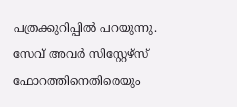പത്രക്കുറിപ്പില്‍ പറയുന്നു. സേവ് അവര്‍ സിസ്റ്റേഴ്സ് ഫോറത്തിനെതിരെയും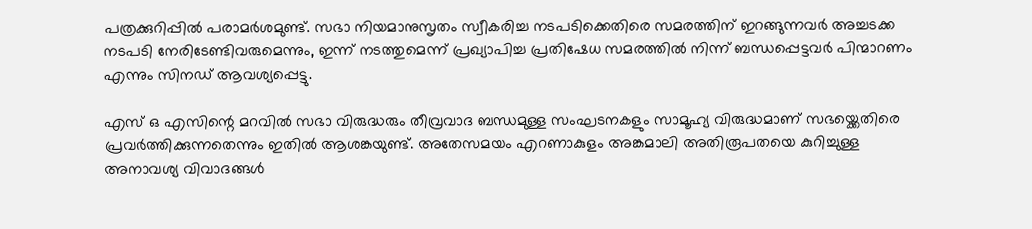പത്രക്കുറിപ്പില്‍ പരാമര്‍ശമുണ്ട്. സഭാ നിയമാനുസൃതം സ്വീകരിച്ച നടപടിക്കെതിരെ സമരത്തിന് ഇറങ്ങുന്നവര്‍ അച്ചടക്ക നടപടി നേരിടേണ്ടിവരുമെന്നും, ഇന്ന് നടത്തുമെന്ന് പ്രഖ്യാപിച്ച പ്രതിഷേധ സമരത്തില്‍ നിന്ന് ബന്ധപ്പെട്ടവര്‍ പിന്മാറണം എന്നും സിനഡ് ആവശ്യപ്പെട്ടു.

എസ് ഒ എസിന്റെ മറവില്‍ സഭാ വിരുദ്ധരും തീവ്രവാദ ബന്ധമുള്ള സംഘടനകളും സാമൂഹ്യ വിരുദ്ധമാണ് സഭയ്ക്കെതിരെ പ്രവര്‍ത്തിക്കുന്നതെന്നും ഇതില്‍ ആശങ്കയുണ്ട്. അതേസമയം എറണാകുളം അങ്കമാലി അതിരൂപതയെ കുറിച്ചുള്ള അനാവശ്യ വിവാദങ്ങള്‍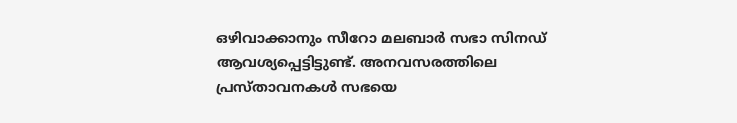ഒഴിവാക്കാനും സീറോ മലബാര്‍ സഭാ സിനഡ് ആവശ്യപ്പെട്ടിട്ടുണ്ട്. അനവസരത്തിലെ പ്രസ്താവനകള്‍ സഭയെ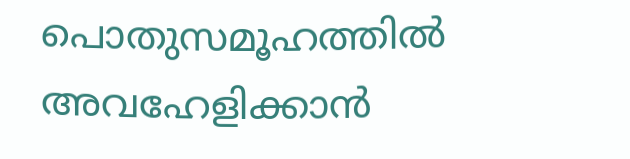പൊതുസമൂഹത്തില്‍ അവഹേളിക്കാന്‍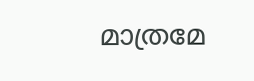മാത്രമേ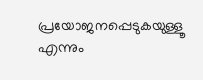പ്രയോജനപ്പെടുകയുള്ളൂ എന്നും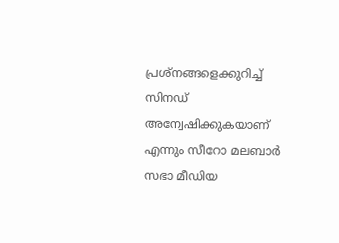പ്രശ്നങ്ങളെക്കുറിച്ച്‌ സിനഡ് അന്വേഷിക്കുകയാണ് എന്നും സീറോ മലബാര്‍ സഭാ മീഡിയ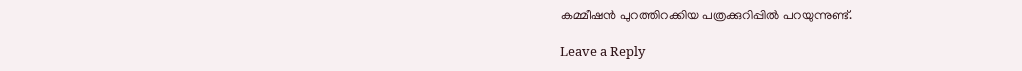കമ്മീഷന്‍ പുറത്തിറക്കിയ പത്രക്കുറിപ്പില്‍ പറയുന്നുണ്ട്.

Leave a Reply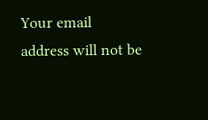Your email address will not be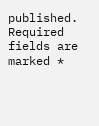published. Required fields are marked *